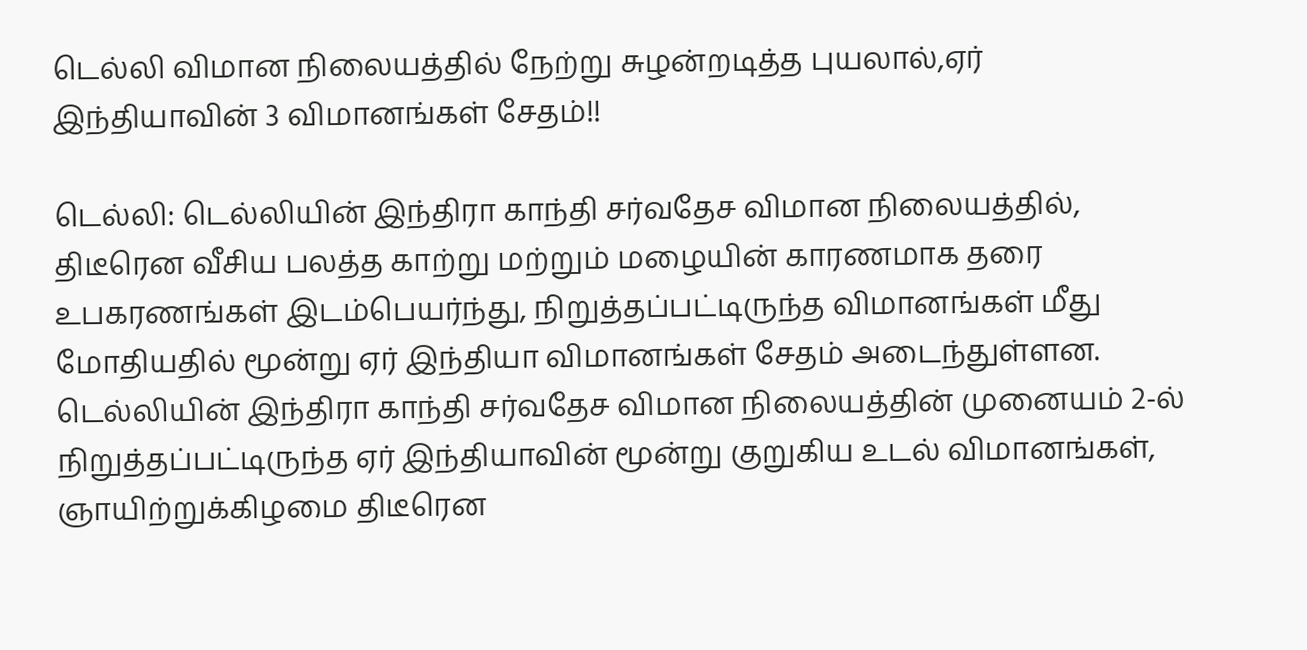டெல்லி விமான நிலையத்தில் நேற்று சுழன்றடித்த புயலால்,ஏர் இந்தியாவின் 3 விமானங்கள் சேதம்!!

டெல்லி: டெல்லியின் இந்திரா காந்தி சர்வதேச விமான நிலையத்தில், திடீரென வீசிய பலத்த காற்று மற்றும் மழையின் காரணமாக தரை உபகரணங்கள் இடம்பெயர்ந்து, நிறுத்தப்பட்டிருந்த விமானங்கள் மீது மோதியதில் மூன்று ஏர் இந்தியா விமானங்கள் சேதம் அடைந்துள்ளன. டெல்லியின் இந்திரா காந்தி சர்வதேச விமான நிலையத்தின் முனையம் 2-ல் நிறுத்தப்பட்டிருந்த ஏர் இந்தியாவின் மூன்று குறுகிய உடல் விமானங்கள், ஞாயிற்றுக்கிழமை திடீரென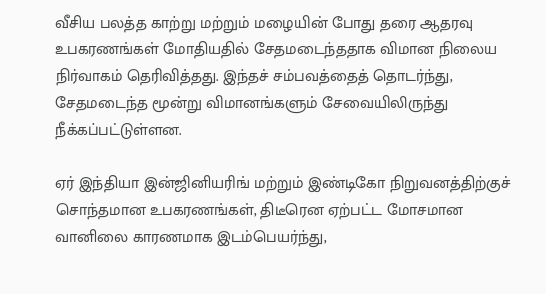வீசிய பலத்த காற்று மற்றும் மழையின் போது தரை ஆதரவு உபகரணங்கள் மோதியதில் சேதமடைந்ததாக விமான நிலைய நிர்வாகம் தெரிவித்தது. இந்தச் சம்பவத்தைத் தொடர்ந்து, சேதமடைந்த மூன்று விமானங்களும் சேவையிலிருந்து நீக்கப்பட்டுள்ளன.

ஏர் இந்தியா இன்ஜினியரிங் மற்றும் இண்டிகோ நிறுவனத்திற்குச் சொந்தமான உபகரணங்கள், திடீரென ஏற்பட்ட மோசமான வானிலை காரணமாக இடம்பெயர்ந்து,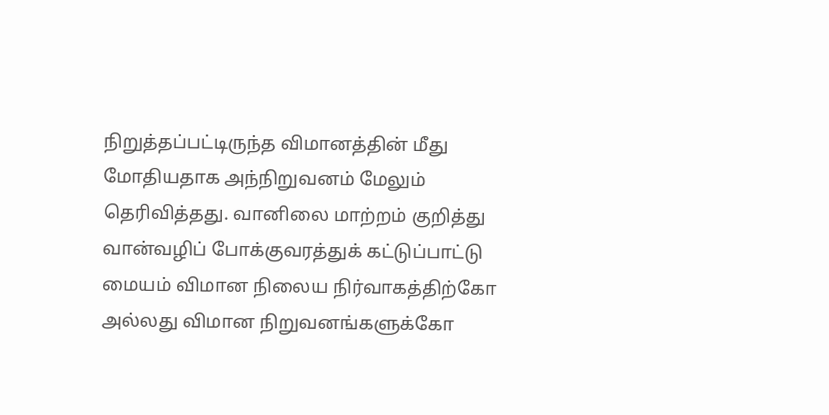நிறுத்தப்பட்டிருந்த விமானத்தின் மீது மோதியதாக அந்நிறுவனம் மேலும் தெரிவித்தது. வானிலை மாற்றம் குறித்து வான்வழிப் போக்குவரத்துக் கட்டுப்பாட்டு மையம் விமான நிலைய நிர்வாகத்திற்கோ அல்லது விமான நிறுவனங்களுக்கோ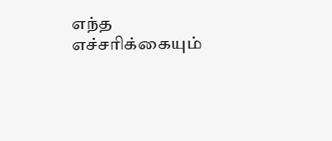எந்த எச்சரிக்கையும்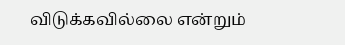விடுக்கவில்லை என்றும்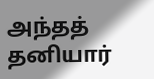அந்தத் தனியார்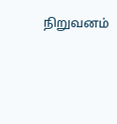நிறுவனம்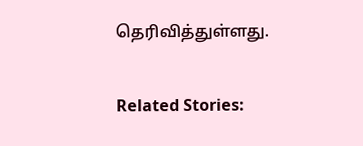தெரிவித்துள்ளது.

Related Stories: